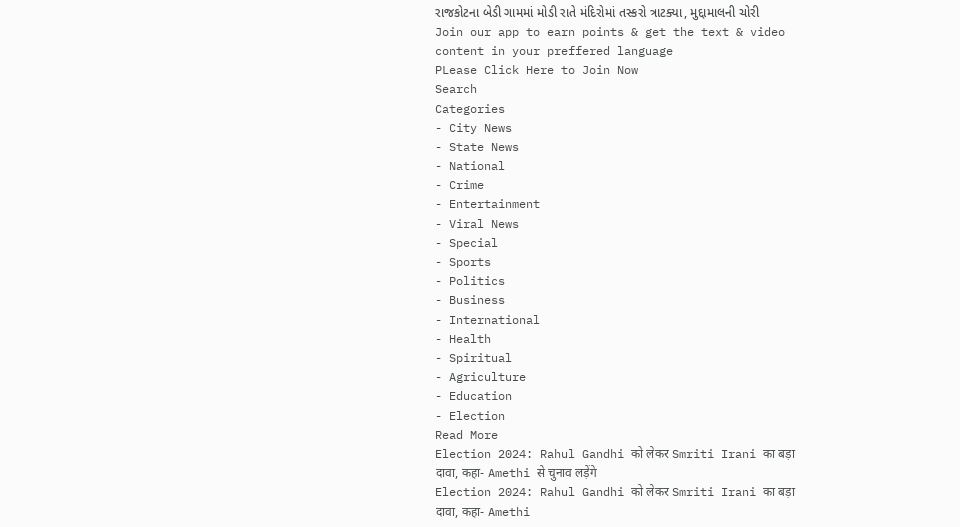રાજકોટના બેડી ગામમાં મોડી રાતે મંદિરોમાં તસ્કરો ત્રાટક્યા, મુદ્દામાલની ચોરી
Join our app to earn points & get the text & video content in your preffered language
PLease Click Here to Join Now
Search
Categories
- City News
- State News
- National
- Crime
- Entertainment
- Viral News
- Special
- Sports
- Politics
- Business
- International
- Health
- Spiritual
- Agriculture
- Education
- Election
Read More
Election 2024: Rahul Gandhi को लेकर Smriti Irani का बड़ा दावा, कहा- Amethi से चुनाव लड़ेंगे
Election 2024: Rahul Gandhi को लेकर Smriti Irani का बड़ा दावा, कहा- Amethi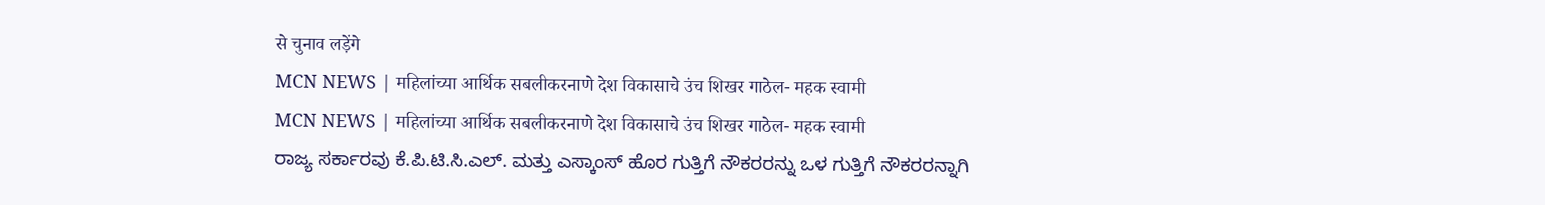से चुनाव लड़ेंगे
MCN NEWS | महिलांच्या आर्थिक सबलीकरनाणे देश विकासाचे उंच शिखर गाठेल- महक स्वामी
MCN NEWS | महिलांच्या आर्थिक सबलीकरनाणे देश विकासाचे उंच शिखर गाठेल- महक स्वामी
ರಾಜ್ಯ ಸರ್ಕಾರವು ಕೆ.ಪಿ.ಟಿ.ಸಿ.ಎಲ್. ಮತ್ತು ಎಸ್ಕಾಂಸ್ ಹೊರ ಗುತ್ತಿಗೆ ನೌಕರರನ್ನು ಒಳ ಗುತ್ತಿಗೆ ನೌಕರರನ್ನಾಗಿ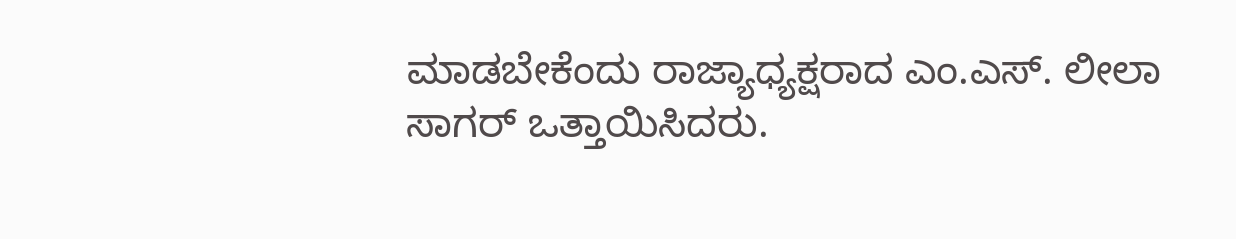ಮಾಡಬೇಕೆಂದು ರಾಜ್ಯಾಧ್ಯಕ್ಷರಾದ ಎಂ.ಎಸ್. ಲೀಲಾ ಸಾಗರ್ ಒತ್ತಾಯಿಸಿದರು.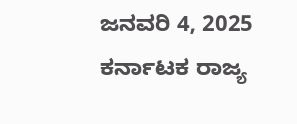ಜನವರಿ 4, 2025
ಕರ್ನಾಟಕ ರಾಜ್ಯ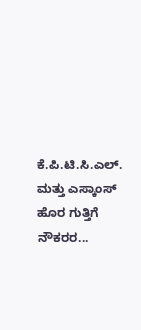ಕೆ.ಪಿ.ಟಿ.ಸಿ.ಎಲ್. ಮತ್ತು ಎಸ್ಕಾಂಸ್ ಹೊರ ಗುತ್ತಿಗೆ ನೌಕರರ...